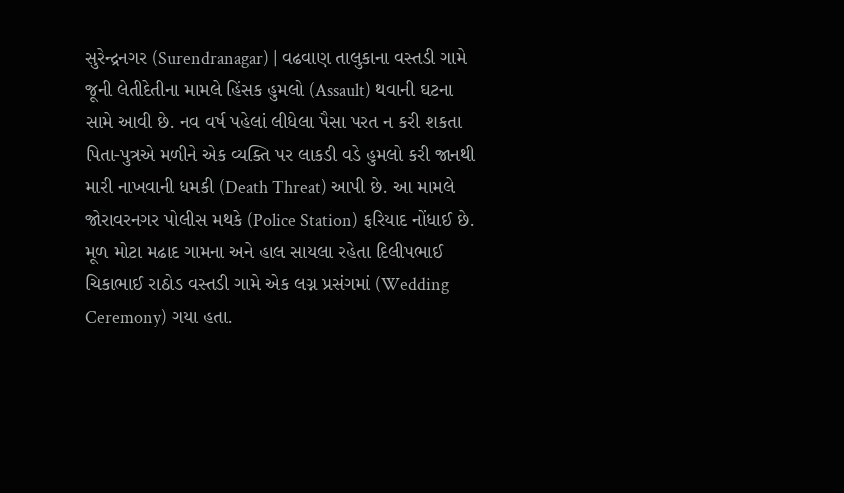સુરેન્દ્રનગર (Surendranagar) | વઢવાણ તાલુકાના વસ્તડી ગામે જૂની લેતીદેતીના મામલે હિંસક હુમલો (Assault) થવાની ઘટના સામે આવી છે. નવ વર્ષ પહેલાં લીધેલા પૈસા પરત ન કરી શકતા પિતા-પુત્રએ મળીને એક વ્યક્તિ પર લાકડી વડે હુમલો કરી જાનથી મારી નાખવાની ધમકી (Death Threat) આપી છે. આ મામલે જોરાવરનગર પોલીસ મથકે (Police Station) ફરિયાદ નોંધાઈ છે.
મૂળ મોટા મઢાદ ગામના અને હાલ સાયલા રહેતા દિલીપભાઈ ચિકાભાઈ રાઠોડ વસ્તડી ગામે એક લગ્ન પ્રસંગમાં (Wedding Ceremony) ગયા હતા.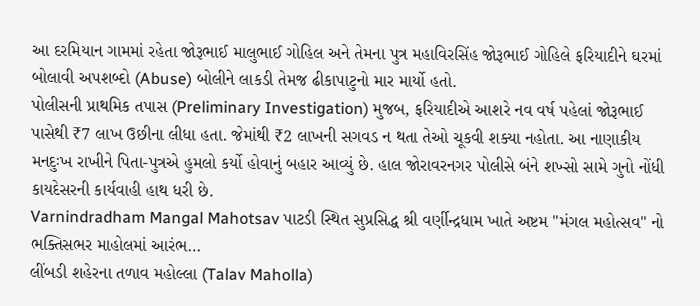આ દરમિયાન ગામમાં રહેતા જોરૂભાઈ માલુભાઈ ગોહિલ અને તેમના પુત્ર મહાવિરસિંહ જોરૂભાઈ ગોહિલે ફરિયાદીને ઘરમાં બોલાવી અપશબ્દો (Abuse) બોલીને લાકડી તેમજ ઢીકાપાટુનો માર માર્યો હતો.
પોલીસની પ્રાથમિક તપાસ (Preliminary Investigation) મુજબ, ફરિયાદીએ આશરે નવ વર્ષ પહેલાં જોરૂભાઈ પાસેથી ₹7 લાખ ઉછીના લીધા હતા. જેમાંથી ₹2 લાખની સગવડ ન થતા તેઓ ચૂકવી શક્યા નહોતા. આ નાણાકીય મનદુઃખ રાખીને પિતા-પુત્રએ હુમલો કર્યો હોવાનું બહાર આવ્યું છે. હાલ જોરાવરનગર પોલીસે બંને શખ્સો સામે ગુનો નોંધી કાયદેસરની કાર્યવાહી હાથ ધરી છે.
Varnindradham Mangal Mahotsav પાટડી સ્થિત સુપ્રસિદ્ધ શ્રી વર્ણીન્દ્રધામ ખાતે અષ્ટમ "મંગલ મહોત્સવ" નો ભક્તિસભર માહોલમાં આરંભ…
લીંબડી શહેરના તળાવ મહોલ્લા (Talav Maholla)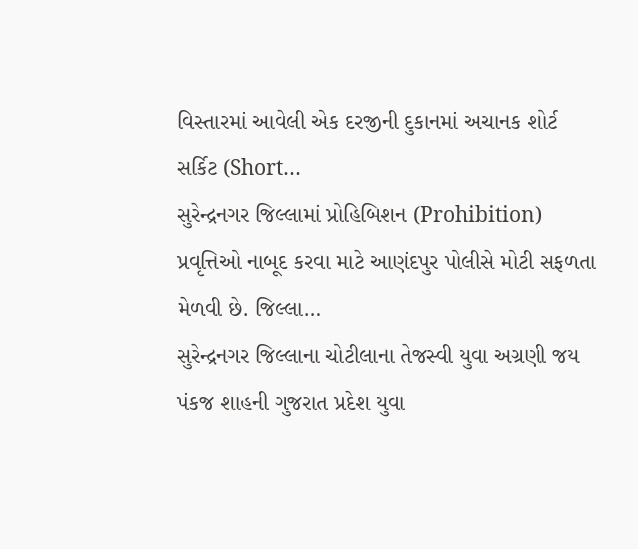વિસ્તારમાં આવેલી એક દરજીની દુકાનમાં અચાનક શોર્ટ સર્કિટ (Short…
સુરેન્દ્રનગર જિલ્લામાં પ્રોહિબિશન (Prohibition) પ્રવૃત્તિઓ નાબૂદ કરવા માટે આણંદપુર પોલીસે મોટી સફળતા મેળવી છે. જિલ્લા…
સુરેન્દ્રનગર જિલ્લાના ચોટીલાના તેજસ્વી યુવા અગ્રણી જય પંકજ શાહની ગુજરાત પ્રદેશ યુવા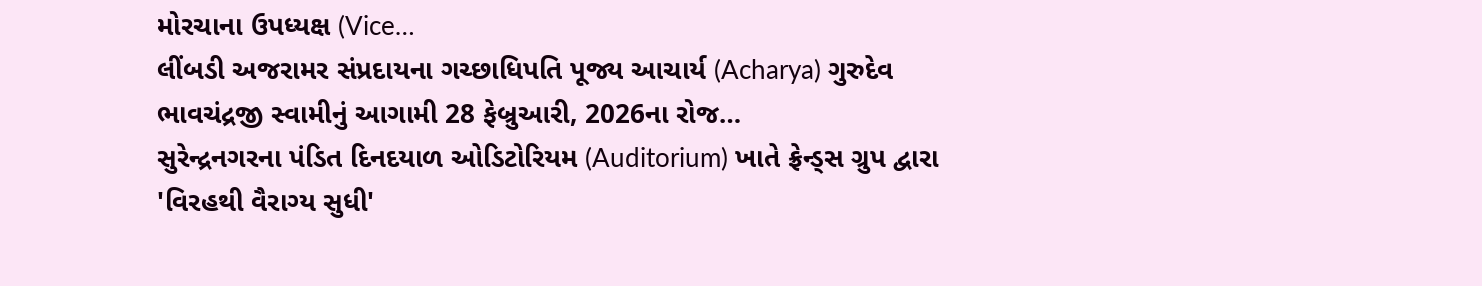મોરચાના ઉપધ્યક્ષ (Vice…
લીંબડી અજરામર સંપ્રદાયના ગચ્છાધિપતિ પૂજ્ય આચાર્ય (Acharya) ગુરુદેવ ભાવચંદ્રજી સ્વામીનું આગામી 28 ફેબ્રુઆરી, 2026ના રોજ…
સુરેન્દ્રનગરના પંડિત દિનદયાળ ઓડિટોરિયમ (Auditorium) ખાતે ફ્રેન્ડ્સ ગ્રુપ દ્વારા 'વિરહથી વૈરાગ્ય સુધી'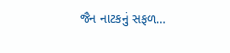જૈન નાટકનું સફળ…